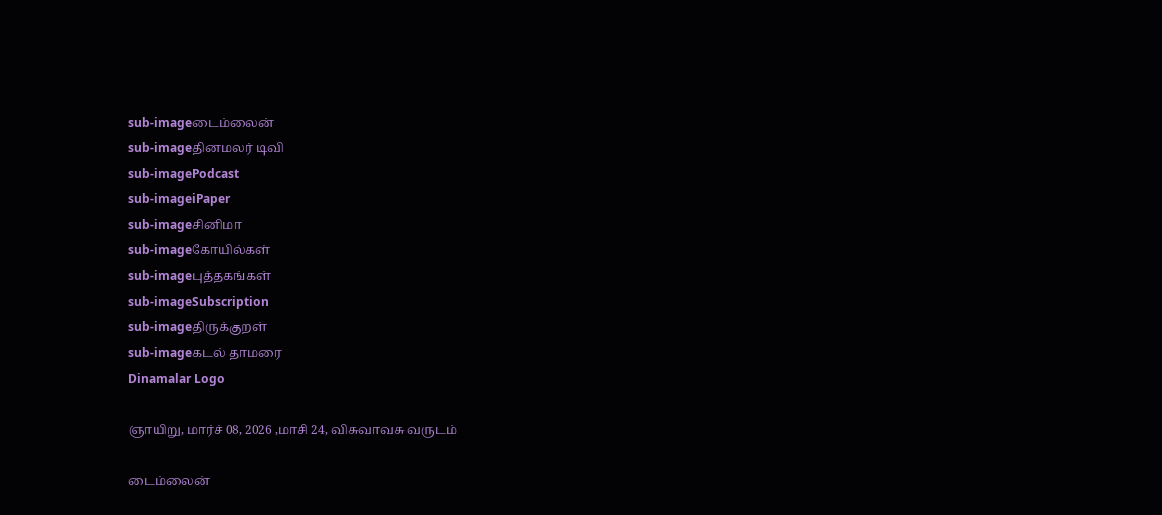sub-imageடைம்லைன்
sub-imageதினமலர் டிவி
sub-imagePodcast
sub-imageiPaper
sub-imageசினிமா
sub-imageகோயில்கள்
sub-imageபுத்தகங்கள்
sub-imageSubscription
sub-imageதிருக்குறள்
sub-imageகடல் தாமரை
Dinamalar Logo

ஞாயிறு, மார்ச் 08, 2026 ,மாசி 24, விசுவாவசு வருடம்

டைம்லைன்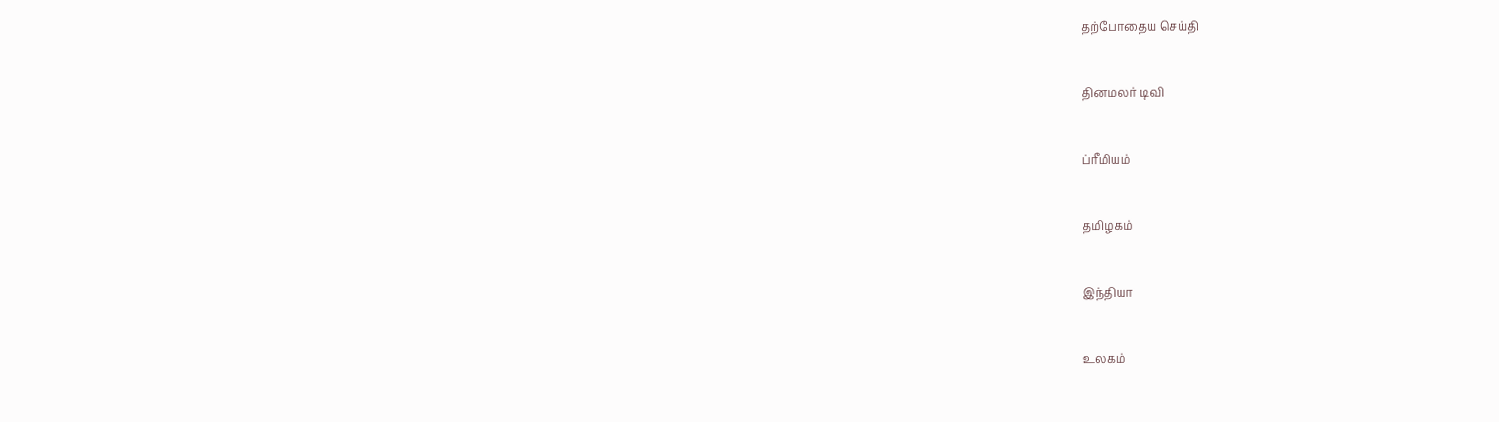தற்போதைய செய்தி


தினமலர் டிவி


ப்ரீமியம்


தமிழகம்


இந்தியா


உலகம்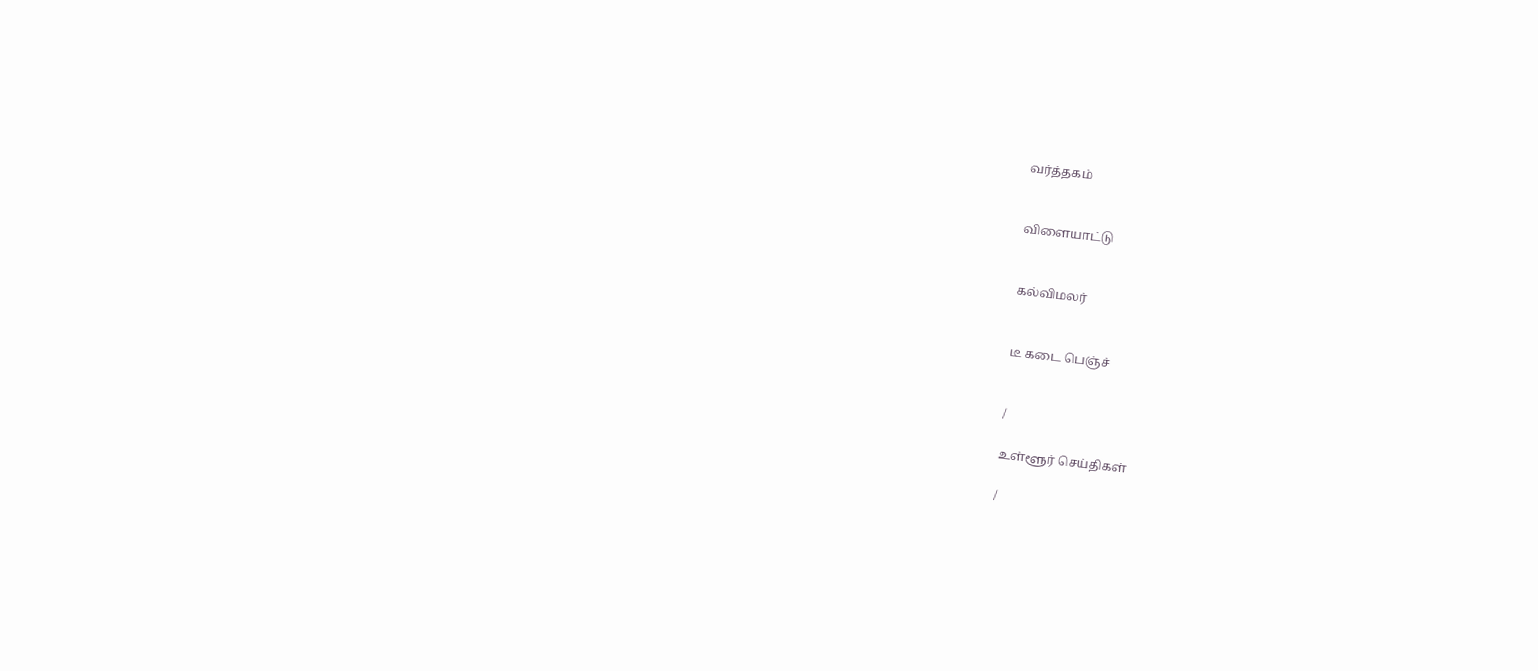வர்த்தகம்


விளையாட்டு


கல்விமலர்


டீ கடை பெஞ்ச்


/

உள்ளூர் செய்திகள்

/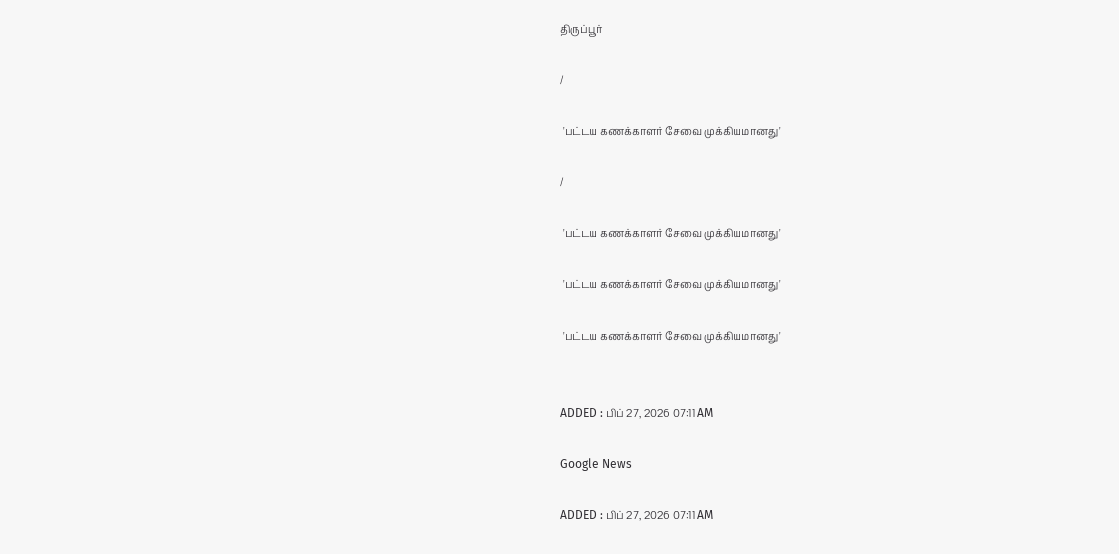திருப்பூர்

/

 'பட்டய கணக்காளர் சேவை முக்கியமானது'

/

 'பட்டய கணக்காளர் சேவை முக்கியமானது'

 'பட்டய கணக்காளர் சேவை முக்கியமானது'

 'பட்டய கணக்காளர் சேவை முக்கியமானது'


ADDED : பிப் 27, 2026 07:11 AM

Google News

ADDED : பிப் 27, 2026 07:11 AM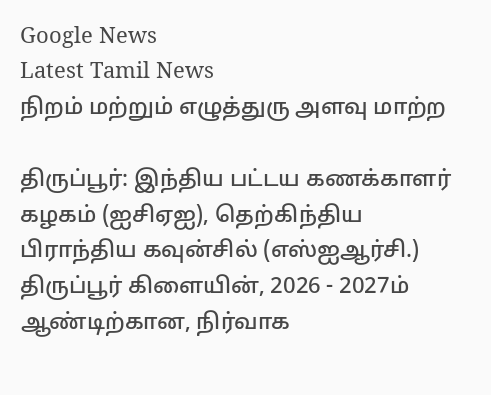Google News
Latest Tamil News
நிறம் மற்றும் எழுத்துரு அளவு மாற்ற

திருப்பூர்: இந்திய பட்டய கணக்காளர் கழகம் (ஐசிஏஐ), தெற்கிந்திய பிராந்திய கவுன்சில் (எஸ்ஐஆர்சி.) திருப்பூர் கிளையின், 2026 - 2027ம் ஆண்டிற்கான, நிர்வாக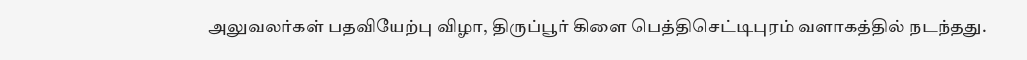அலுவலர்கள் பதவியேற்பு விழா, திருப்பூர் கிளை பெத்திசெட்டிபுரம் வளாகத்தில் நடந்தது.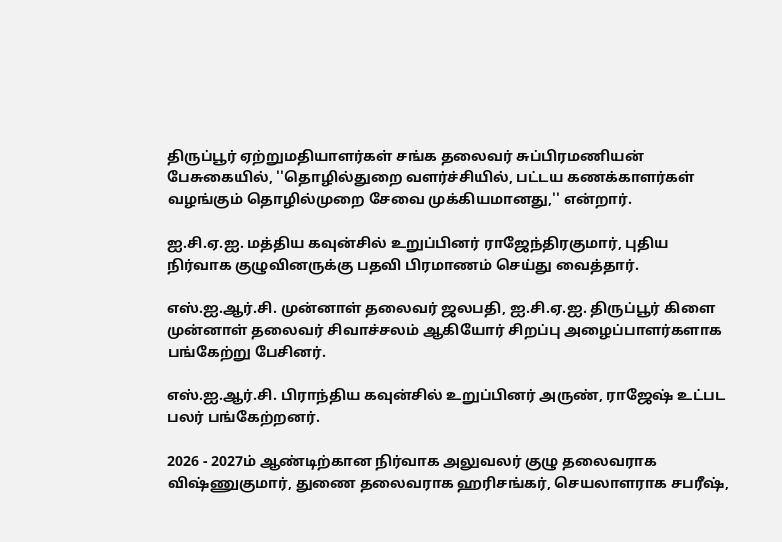திருப்பூர் ஏற்றுமதியாளர்கள் சங்க தலைவர் சுப்பிரமணியன் பேசுகையில், ''தொழில்துறை வளர்ச்சியில், பட்டய கணக்காளர்கள் வழங்கும் தொழில்முறை சேவை முக்கியமானது,'' என்றார்.

ஐ.சி.ஏ.ஐ. மத்திய கவுன்சில் உறுப்பினர் ராஜேந்திரகுமார், புதிய நிர்வாக குழுவினருக்கு பதவி பிரமாணம் செய்து வைத்தார்.

எஸ்.ஐ.ஆர்.சி. முன்னாள் தலைவர் ஜலபதி, ஐ.சி.ஏ.ஐ. திருப்பூர் கிளை முன்னாள் தலைவர் சிவாச்சலம் ஆகியோர் சிறப்பு அழைப்பாளர்களாக பங்கேற்று பேசினர்.

எஸ்.ஐ.ஆர்.சி. பிராந்திய கவுன்சில் உறுப்பினர் அருண், ராஜேஷ் உட்பட பலர் பங்கேற்றனர்.

2026 - 2027ம் ஆண்டிற்கான நிர்வாக அலுவலர் குழு தலைவராக விஷ்ணுகுமார், துணை தலைவராக ஹரிசங்கர், செயலாளராக சபரீஷ்,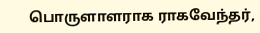பொருளாளராக ராகவேந்தர்,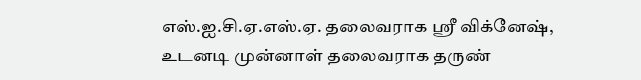எஸ்.ஐ.சி.ஏ.எஸ்.ஏ. தலைவராக ஸ்ரீ விக்னேஷ், உடனடி முன்னாள் தலைவராக தருண்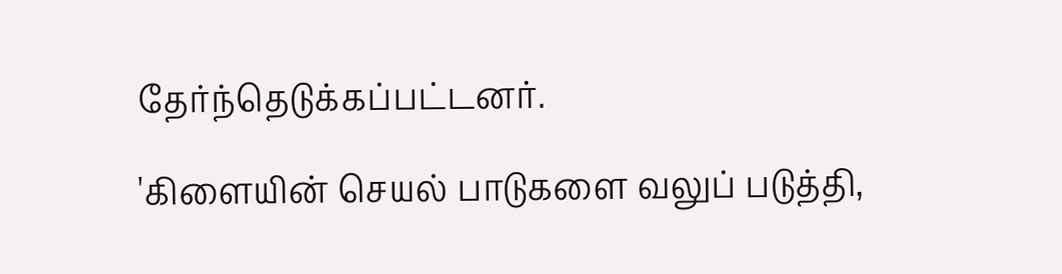தேர்ந்தெடுக்கப்பட்டனர்.

'கிளையின் செயல் பாடுகளை வலுப் படுத்தி,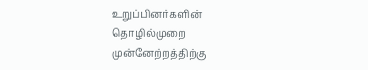உறுப்பினர்களின் தொழில்முறை முன்னேற்றத்திற்கு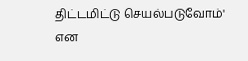திட்டமிட்டு செயல்படுவோம்' என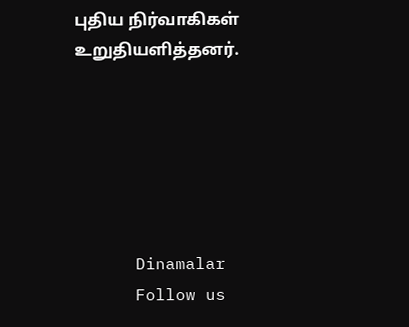புதிய நிர்வாகிகள் உறுதியளித்தனர்.






      Dinamalar
      Follow us